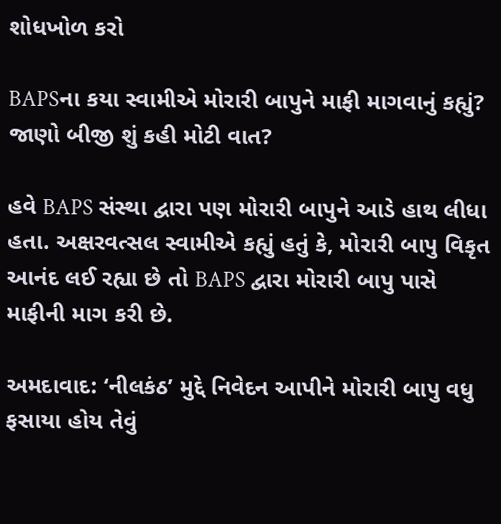શોધખોળ કરો

BAPSના કયા સ્વામીએ મોરારી બાપુને માફી માગવાનું કહ્યું? જાણો બીજી શું કહી મોટી વાત?

હવે BAPS સંસ્થા દ્વારા પણ મોરારી બાપુને આડે હાથ લીધા હતા. અક્ષરવત્સલ સ્વામીએ કહ્યું હતું કે, મોરારી બાપુ વિકૃત આનંદ લઈ રહ્યા છે તો BAPS દ્વારા મોરારી બાપુ પાસે માફીની માગ કરી છે.

અમદાવાદ: ‘નીલકંઠ’ મુદ્દે નિવેદન આપીને મોરારી બાપુ વધુ ફસાયા હોય તેવું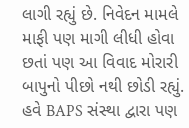લાગી રહ્યું છે. નિવેદન મામલે માફી પણ માગી લીધી હોવા છતાં પણ આ વિવાદ મોરારી બાપુનો પીછો નથી છોડી રહ્યું. હવે BAPS સંસ્થા દ્વારા પણ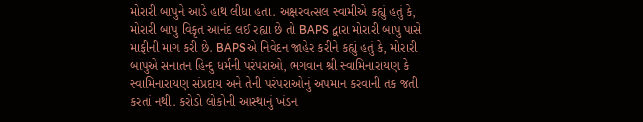મોરારી બાપુને આડે હાથ લીધા હતા. અક્ષરવત્સલ સ્વામીએ કહ્યું હતું કે, મોરારી બાપુ વિકૃત આનંદ લઈ રહ્યા છે તો BAPS દ્વારા મોરારી બાપુ પાસે માફીની માગ કરી છે. BAPSએ નિવેદન જાહેર કરીને કહ્યું હતું કે, મોરારી બાપુએ સનાતન હિન્દુ ધર્મની પરંપરાઓ, ભગવાન શ્રી સ્વામિનારાયણ કે સ્વામિનારાયણ સંપ્રદાય અને તેની પરંપરાઓનું અપમાન કરવાની તક જતી કરતાં નથી. કરોડો લોકોની આસ્થાનું ખંડન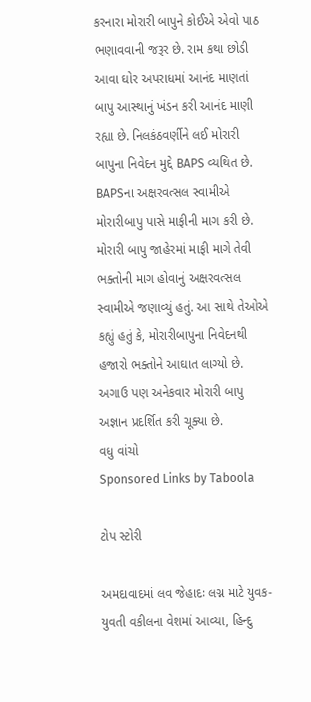કરનારા મોરારી બાપુને કોઈએ એવો પાઠ ભણાવવાની જરૂર છે. રામ કથા છોડી આવા ઘોર અપરાધમાં આનંદ માણતાં બાપુ આસ્થાનું ખંડન કરી આનંદ માણી રહ્યા છે. નિલકંઠવર્ણીને લઈ મોરારી બાપુના નિવેદન મુદ્દે BAPS વ્યથિત છે. BAPSના અક્ષરવત્સલ સ્વામીએ મોરારીબાપુ પાસે માફીની માગ કરી છે. મોરારી બાપુ જાહેરમાં માફી માગે તેવી ભક્તોની માગ હોવાનું અક્ષરવત્સલ સ્વામીએ જણાવ્યું હતું. આ સાથે તેઓએ કહ્યું હતું કે, મોરારીબાપુના નિવેદનથી હજારો ભક્તોને આઘાત લાગ્યો છે. અગાઉ પણ અનેકવાર મોરારી બાપુ અજ્ઞાન પ્રદર્શિત કરી ચૂક્યા છે.
વધુ વાંચો
Sponsored Links by Taboola

ટોપ સ્ટોરી

અમદાવાદમાં લવ જેહાદઃ લગ્ન માટે યુવક-યુવતી વકીલના વેશમાં આવ્યા, હિન્દુ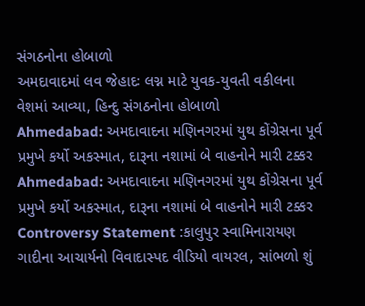સંગઠનોના હોબાળો
અમદાવાદમાં લવ જેહાદઃ લગ્ન માટે યુવક-યુવતી વકીલના વેશમાં આવ્યા, હિન્દુ સંગઠનોના હોબાળો
Ahmedabad: અમદાવાદના મણિનગરમાં યુથ કોંગ્રેસના પૂર્વ પ્રમુખે કર્યો અકસ્માત, દારૂના નશામાં બે વાહનોને મારી ટક્કર
Ahmedabad: અમદાવાદના મણિનગરમાં યુથ કોંગ્રેસના પૂર્વ પ્રમુખે કર્યો અકસ્માત, દારૂના નશામાં બે વાહનોને મારી ટક્કર
Controversy Statement :કાલુપુર સ્વામિનારાયણ ગાદીના આચાર્યનો વિવાદાસ્પદ વીડિયો વાયરલ, સાંભળો શું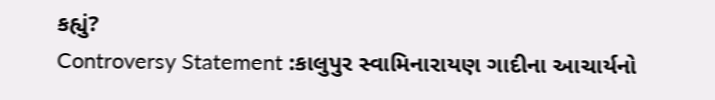કહ્યું?
Controversy Statement :કાલુપુર સ્વામિનારાયણ ગાદીના આચાર્યનો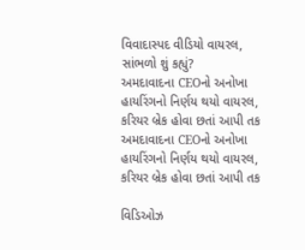વિવાદાસ્પદ વીડિયો વાયરલ, સાંભળો શું કહ્યું?
અમદાવાદના CEOનો અનોખા હાયરિંગનો નિર્ણય થયો વાયરલ, કરિયર બ્રેક હોવા છતાં આપી તક
અમદાવાદના CEOનો અનોખા હાયરિંગનો નિર્ણય થયો વાયરલ, કરિયર બ્રેક હોવા છતાં આપી તક

વિડિઓઝ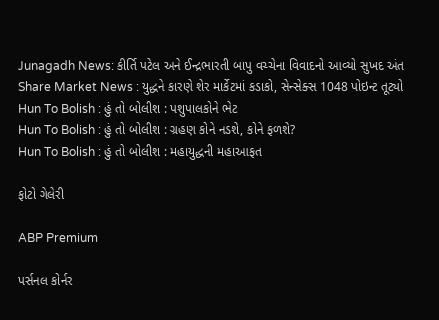Junagadh News: કીર્તિ પટેલ અને ઈન્દ્રભારતી બાપુ વચ્ચેના વિવાદનો આવ્યો સુખદ અંત
Share Market News : યુદ્ધને કારણે શેર માર્કેટમાં કડાકો, સેન્સેક્સ 1048 પોઇન્ટ તૂટ્યો
Hun To Bolish : હું તો બોલીશ : પશુપાલકોને ભેટ
Hun To Bolish : હું તો બોલીશ : ગ્રહણ કોને નડશે, કોને ફળશે?
Hun To Bolish : હું તો બોલીશ : મહાયુદ્ધની મહાઆફત

ફોટો ગેલેરી

ABP Premium

પર્સનલ કોર્નર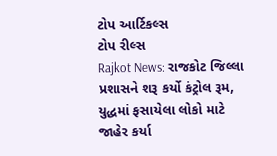ટોપ આર્ટિકલ્સ
ટોપ રીલ્સ
Rajkot News: રાજકોટ જિલ્લા પ્રશાસને શરૂ કર્યો કંટ્રોલ રૂમ, યુદ્ધમાં ફસાયેલા લોકો માટે જાહેર કર્યા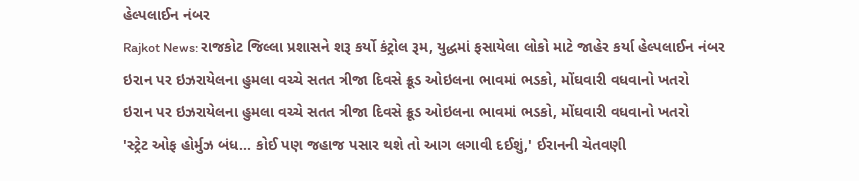હેલ્પલાઈન નંબર
Rajkot News: રાજકોટ જિલ્લા પ્રશાસને શરૂ કર્યો કંટ્રોલ રૂમ, યુદ્ધમાં ફસાયેલા લોકો માટે જાહેર કર્યા હેલ્પલાઈન નંબર
ઇરાન પર ઇઝરાયેલના હુમલા વચ્ચે સતત ત્રીજા દિવસે ક્રૂડ ઓઇલના ભાવમાં ભડકો, મોંઘવારી વધવાનો ખતરો
ઇરાન પર ઇઝરાયેલના હુમલા વચ્ચે સતત ત્રીજા દિવસે ક્રૂડ ઓઇલના ભાવમાં ભડકો, મોંઘવારી વધવાનો ખતરો
'સ્ટ્રેટ ઓફ હોર્મુઝ બંધ... કોઈ પણ જહાજ પસાર થશે તો આગ લગાવી દઈશું,' ઈરાનની ચેતવણી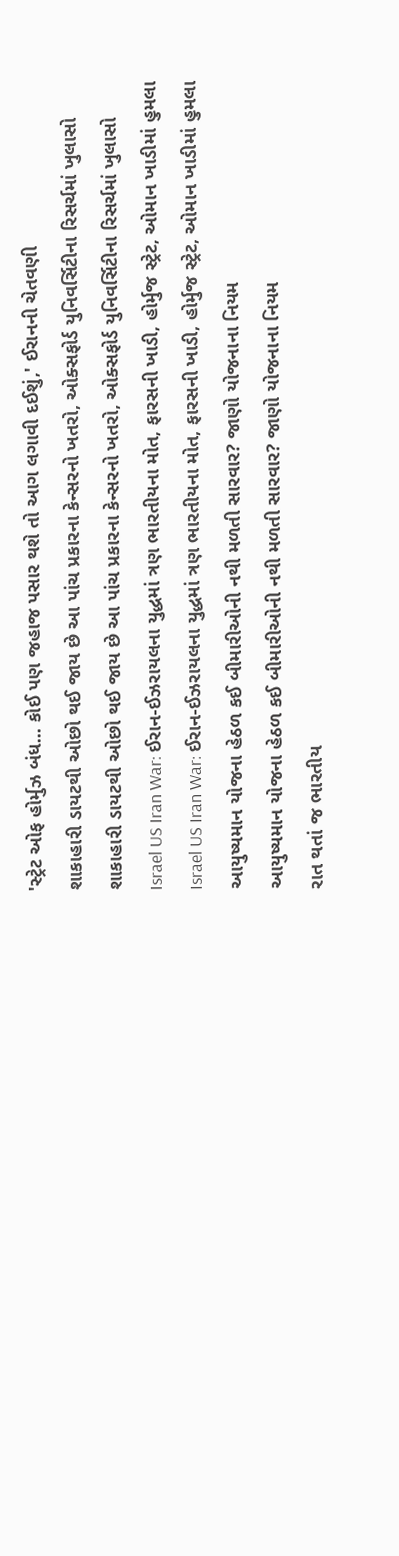'સ્ટ્રેટ ઓફ હોર્મુઝ બંધ... કોઈ પણ જહાજ પસાર થશે તો આગ લગાવી દઈશું,' ઈરાનની ચેતવણી
શાકાહારી ડાયટથી ઓછો થઈ જાય છે આ પાંચ પ્રકારના કેન્સરનો ખતરો, ઓક્સફોર્ડ યુનિવર્સિટીના રિસર્ચમાં ખુલાસો
શાકાહારી ડાયટથી ઓછો થઈ જાય છે આ પાંચ પ્રકારના કેન્સરનો ખતરો, ઓક્સફોર્ડ યુનિવર્સિટીના રિસર્ચમાં ખુલાસો
Israel US Iran War: ઈરાન-ઈઝરાયલના યુદ્ધમાં ત્રણ ભારતીયના મોત, ફારસની ખાડી, હોર્મુજ સ્ટ્રેટ, ઓમાન ખાડીમાં હુમલા
Israel US Iran War: ઈરાન-ઈઝરાયલના યુદ્ધમાં ત્રણ ભારતીયના મોત, ફારસની ખાડી, હોર્મુજ સ્ટ્રેટ, ઓમાન ખાડીમાં હુમલા
આયુષ્યમાન યોજના હેઠળ કઈ બીમારીઓની નથી મળતી સારવાર? જાણો યોજનાના નિયમ
આયુષ્યમાન યોજના હેઠળ કઈ બીમારીઓની નથી મળતી સારવાર? જાણો યોજનાના નિયમ
રાત થતાં જ ભારતીય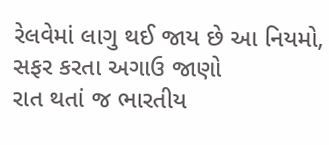રેલવેમાં લાગુ થઈ જાય છે આ નિયમો, સફર કરતા અગાઉ જાણો
રાત થતાં જ ભારતીય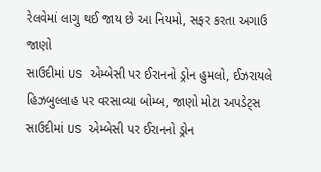રેલવેમાં લાગુ થઈ જાય છે આ નિયમો, સફર કરતા અગાઉ જાણો
સાઉદીમાં US એમ્બેસી પર ઈરાનનો ડ્રોન હુમલો, ઈઝરાયલે હિઝબુલ્લાહ પર વરસાવ્યા બોમ્બ, જાણો મોટા અપડેટ્સ
સાઉદીમાં US એમ્બેસી પર ઈરાનનો ડ્રોન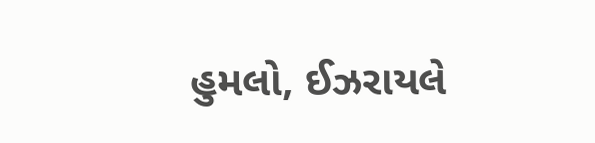હુમલો, ઈઝરાયલે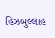હિઝબુલ્લાહ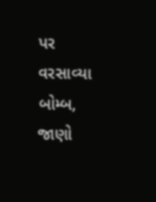પર વરસાવ્યા બોમ્બ, જાણો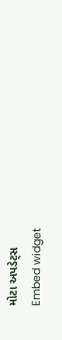મોટા અપડેટ્સ
Embed widget